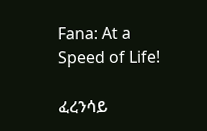Fana: At a Speed of Life!

ፈረንሳይ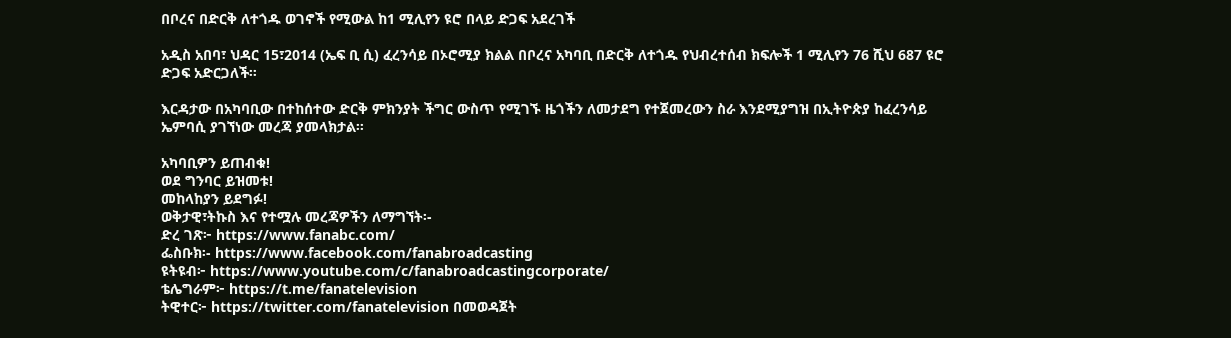በቦረና በድርቅ ለተጎዱ ወገኖች የሚውል ከ1 ሚሊየን ዩሮ በላይ ድጋፍ አደረገች

አዲስ አበባ፣ ህዳር 15፣2014 (ኤፍ ቢ ሲ) ፈረንሳይ በኦሮሚያ ክልል በቦረና አካባቢ በድርቅ ለተጎዱ የህብረተሰብ ክፍሎች 1 ሚሊየን 76 ሺህ 687 ዩሮ ድጋፍ አድርጋለች።

እርዳታው በአካባቢው በተከሰተው ድርቅ ምክንያት ችግር ውስጥ የሚገኙ ዜጎችን ለመታደግ የተጀመረውን ስራ እንደሚያግዝ በኢትዮጵያ ከፈረንሳይ ኤምባሲ ያገኘነው መረጃ ያመላክታል፡፡

አካባቢዎን ይጠብቁ!
ወደ ግንባር ይዝመቱ!
መከላከያን ይደግፉ!
ወቅታዊ፣ትኩስ እና የተሟሉ መረጃዎችን ለማግኘት፡-
ድረ ገጽ፦ https://www.fanabc.com/
ፌስቡክ፡- https://www.facebook.com/fanabroadcasting
ዩትዩብ፦ https://www.youtube.com/c/fanabroadcastingcorporate/
ቴሌግራም፦ https://t.me/fanatelevision
ትዊተር፦ https://twitter.com/fanatelevision በመወዳጀት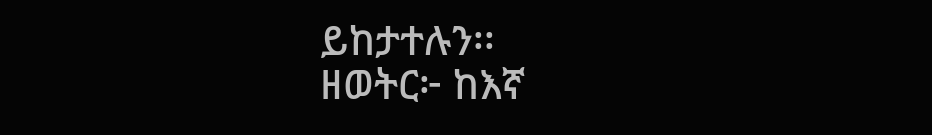ይከታተሉን፡፡
ዘወትር፦ ከእኛ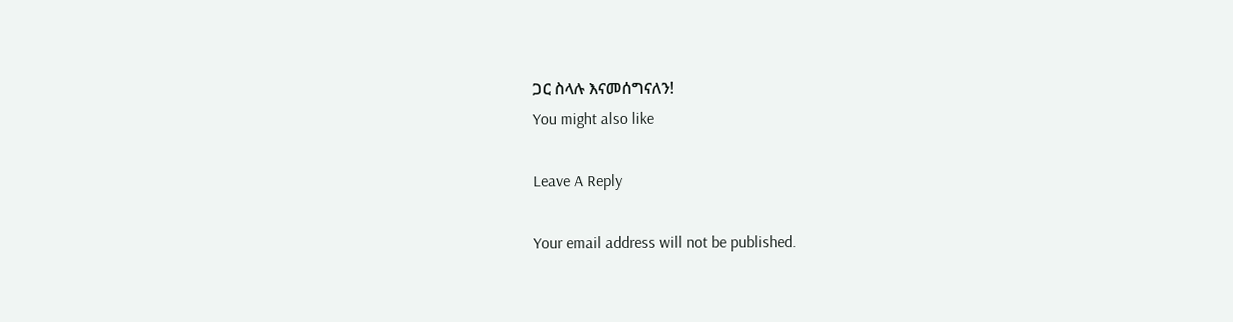ጋር ስላሉ እናመሰግናለን!
You might also like

Leave A Reply

Your email address will not be published.